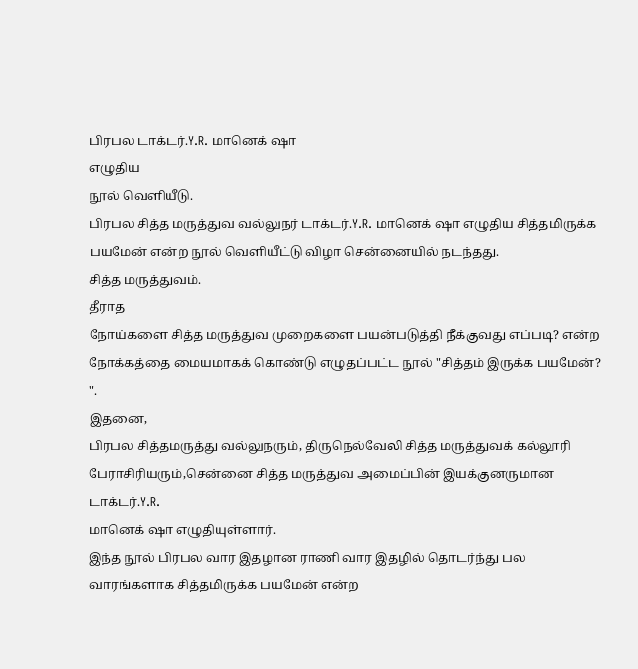பிரபல டாக்டர்.Y.R. மானெக் ஷா
எழுதிய
நூல் வெளியீடு.
பிரபல சித்த மருத்துவ வல்லுநர் டாக்டர்.Y.R. மானெக் ஷா எழுதிய சித்தமிருக்க பயமேன் என்ற நூல் வெளியீட்டு விழா சென்னையில் நடந்தது.
சித்த மருத்துவம்.
தீராத
நோய்களை சித்த மருத்துவ முறைகளை பயன்படுத்தி நீக்குவது எப்படி? என்ற
நோக்கத்தை மையமாகக் கொண்டு எழுதப்பட்ட நூல் "சித்தம் இருக்க பயமேன்? ".
இதனை,
பிரபல சித்தமருத்து வல்லுநரும், திருநெல்வேலி சித்த மருத்துவக் கல்லூரி
பேராசிரியரும்,சென்னை சித்த மருத்துவ அமைப்பின் இயக்குனருமான டாக்டர்.Y.R.
மானெக் ஷா எழுதியுள்ளார்.
இந்த நூல் பிரபல வார இதழான ராணி வார இதழில் தொடர்ந்து பல வாரங்களாக சித்தமிருக்க பயமேன் என்ற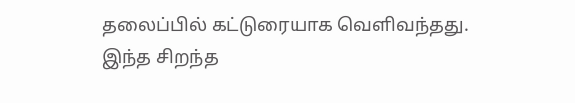தலைப்பில் கட்டுரையாக வெளிவந்தது.
இந்த சிறந்த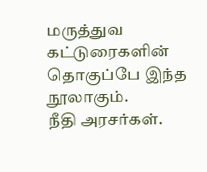மருத்துவ கட்டுரைகளின் தொகுப்பே இந்த நூலாகும்.
நீதி அரசர்கள்.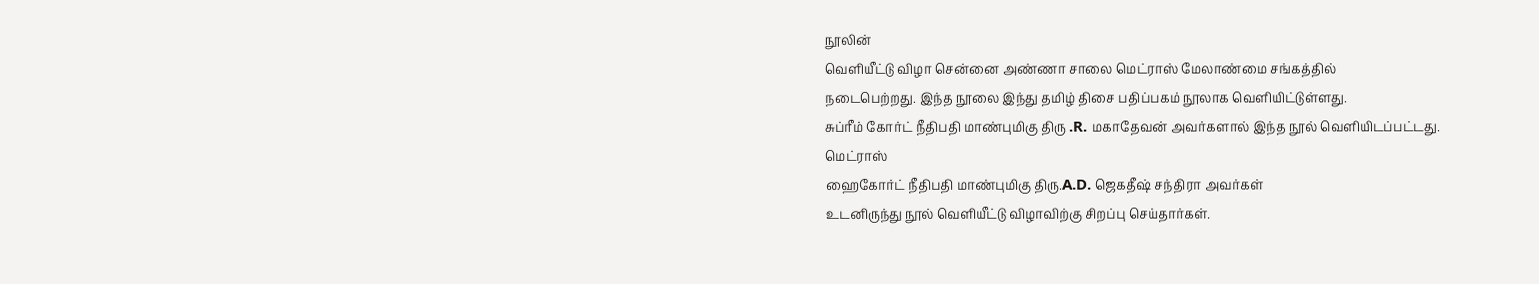நூலின்
வெளியீட்டு விழா சென்னை அண்ணா சாலை மெட்ராஸ் மேலாண்மை சங்கத்தில்
நடைபெற்றது. இந்த நூலை இந்து தமிழ் திசை பதிப்பகம் நூலாக வெளியிட்டுள்ளது.
சுப்ரீம் கோர்ட் நீதிபதி மாண்புமிகு திரு .R. மகாதேவன் அவர்களால் இந்த நூல் வெளியிடப்பட்டது.
மெட்ராஸ்
ஹைகோர்ட் நீதிபதி மாண்புமிகு திரு.A.D. ஜெகதீஷ் சந்திரா அவர்கள்
உடனிருந்து நூல் வெளியீட்டு விழாவிற்கு சிறப்பு செய்தார்கள்.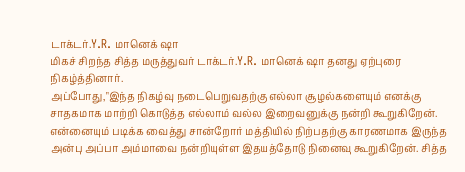டாக்டர்.Y.R. மானெக் ஷா
மிகச் சிறந்த சித்த மருத்துவர் டாக்டர்.Y.R. மானெக் ஷா தனது ஏற்புரை நிகழ்த்தினார்.
அப்போது,"இந்த நிகழ்வு நடைபெறுவதற்கு எல்லா சூழல்களையும் எனக்கு சாதகமாக மாற்றி கொடுத்த எல்லாம் வல்ல இறைவனுக்கு நன்றி கூறுகிறேன். என்னையும் படிக்க வைத்து சான்றோர் மத்தியில் நிற்பதற்கு காரணமாக இருந்த அன்பு அப்பா அம்மாவை நன்றியுள்ள இதயத்தோடு நினைவு கூறுகிறேன். சித்த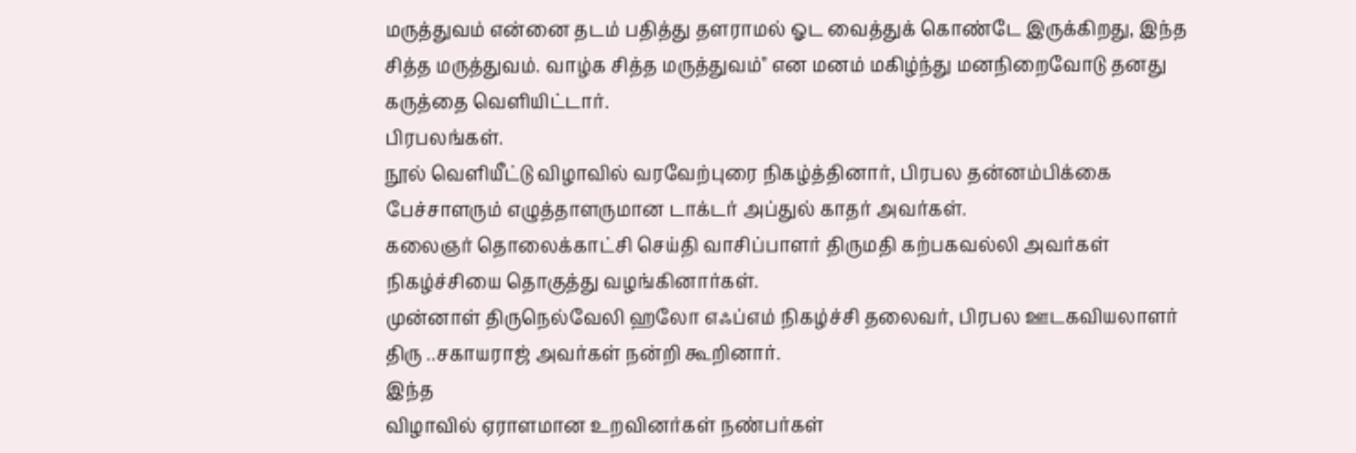மருத்துவம் என்னை தடம் பதித்து தளராமல் ஓட வைத்துக் கொண்டே இருக்கிறது, இந்த சித்த மருத்துவம். வாழ்க சித்த மருத்துவம்" என மனம் மகிழ்ந்து மனநிறைவோடு தனது கருத்தை வெளியிட்டார்.
பிரபலங்கள்.
நூல் வெளியீட்டு விழாவில் வரவேற்புரை நிகழ்த்தினார், பிரபல தன்னம்பிக்கை பேச்சாளரும் எழுத்தாளருமான டாக்டர் அப்துல் காதர் அவர்கள்.
கலைஞர் தொலைக்காட்சி செய்தி வாசிப்பாளர் திருமதி கற்பகவல்லி அவர்கள் நிகழ்ச்சியை தொகுத்து வழங்கினார்கள்.
முன்னாள் திருநெல்வேலி ஹலோ எஃப்எம் நிகழ்ச்சி தலைவர், பிரபல ஊடகவியலாளர் திரு ..சகாயராஜ் அவர்கள் நன்றி கூறினார்.
இந்த
விழாவில் ஏராளமான உறவினர்கள் நண்பர்கள்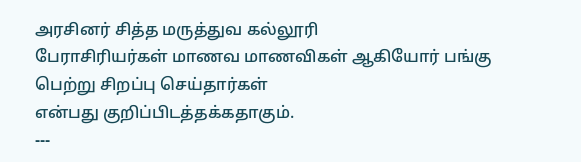அரசினர் சித்த மருத்துவ கல்லூரி
பேராசிரியர்கள் மாணவ மாணவிகள் ஆகியோர் பங்கு பெற்று சிறப்பு செய்தார்கள்
என்பது குறிப்பிடத்தக்கதாகும்.
---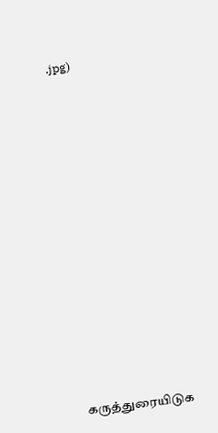.jpg)



















கருத்துரையிடுக